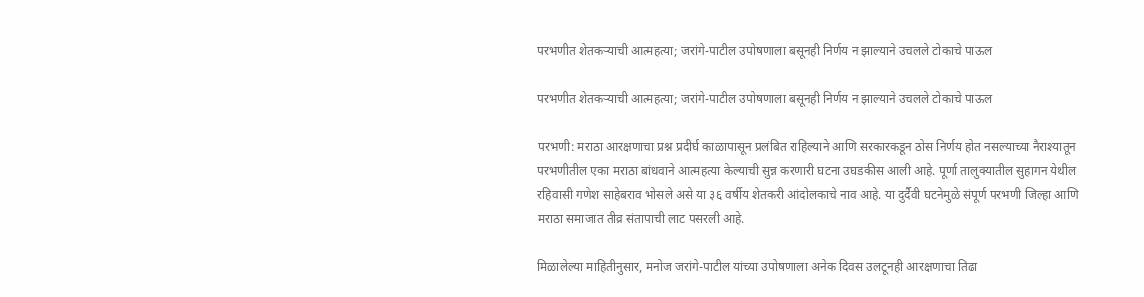परभणीत शेतकऱ्याची आत्महत्या; जरांगे-पाटील उपोषणाला बसूनही निर्णय न झाल्याने उचलले टोकाचे पाऊल

परभणीत शेतकऱ्याची आत्महत्या; जरांगे-पाटील उपोषणाला बसूनही निर्णय न झाल्याने उचलले टोकाचे पाऊल

परभणी: मराठा आरक्षणाचा प्रश्न प्रदीर्घ काळापासून प्रलंबित राहिल्याने आणि सरकारकडून ठोस निर्णय होत नसल्याच्या नैराश्यातून परभणीतील एका मराठा बांधवाने आत्महत्या केल्याची सुन्न करणारी घटना उघडकीस आली आहे. पूर्णा तालुक्यातील सुहागन येथील रहिवासी गणेश साहेबराव भोसले असे या ३६ वर्षीय शेतकरी आंदोलकाचे नाव आहे. या दुर्दैवी घटनेमुळे संपूर्ण परभणी जिल्हा आणि मराठा समाजात तीव्र संतापाची लाट पसरली आहे.

मिळालेल्या माहितीनुसार, मनोज जरांगे-पाटील यांच्या उपोषणाला अनेक दिवस उलटूनही आरक्षणाचा तिढा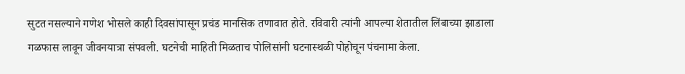सुटत नसल्याने गणेश भोसले काही दिवसांपासून प्रचंड मानसिक तणावात होते. रविवारी त्यांनी आपल्या शेतातील लिंबाच्या झाडाला गळफास लावून जीवनयात्रा संपवली. घटनेची माहिती मिळताच पोलिसांनी घटनास्थळी पोहोचून पंचनामा केला.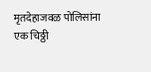मृतदेहाजवळ पोलिसांना एक चिठ्ठी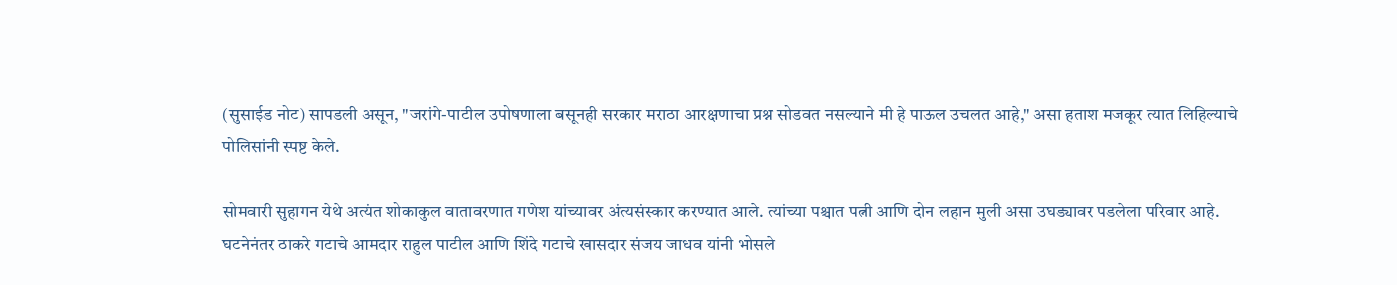(सुसाईड नोट) सापडली असून, "जरांगे-पाटील उपोषणाला बसूनही सरकार मराठा आरक्षणाचा प्रश्न सोडवत नसल्याने मी हे पाऊल उचलत आहे," असा हताश मजकूर त्यात लिहिल्याचे पोलिसांनी स्पष्ट केले.

सोमवारी सुहागन येथे अत्यंत शोकाकुल वातावरणात गणेश यांच्यावर अंत्यसंस्कार करण्यात आले. त्यांच्या पश्चात पत्नी आणि दोन लहान मुली असा उघड्यावर पडलेला परिवार आहे. घटनेनंतर ठाकरे गटाचे आमदार राहुल पाटील आणि शिंदे गटाचे खासदार संजय जाधव यांनी भोसले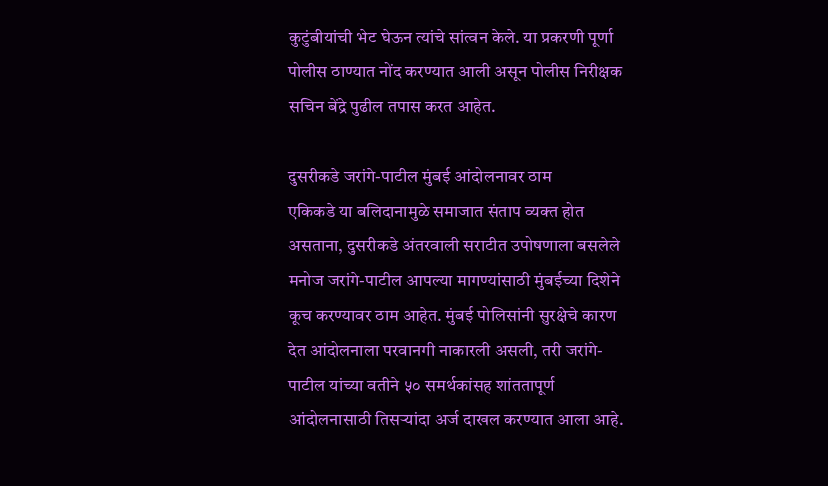कुटुंबीयांची भेट घेऊन त्यांचे सांत्वन केले. या प्रकरणी पूर्णा पोलीस ठाण्यात नोंद करण्यात आली असून पोलीस निरीक्षक सचिन बेंद्रे पुढील तपास करत आहेत.

दुसरीकडे जरांगे-पाटील मुंबई आंदोलनावर ठाम
एकिकडे या बलिदानामुळे समाजात संताप व्यक्त होत असताना, दुसरीकडे अंतरवाली सराटीत उपोषणाला बसलेले मनोज जरांगे-पाटील आपल्या मागण्यांसाठी मुंबईच्या दिशेने कूच करण्यावर ठाम आहेत. मुंबई पोलिसांनी सुरक्षेचे कारण देत आंदोलनाला परवानगी नाकारली असली, तरी जरांगे-पाटील यांच्या वतीने ५० समर्थकांसह शांततापूर्ण आंदोलनासाठी तिसऱ्यांदा अर्ज दाखल करण्यात आला आहे.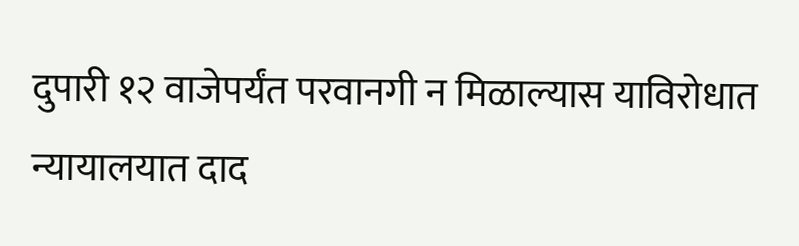दुपारी १२ वाजेपर्यंत परवानगी न मिळाल्यास याविरोधात न्यायालयात दाद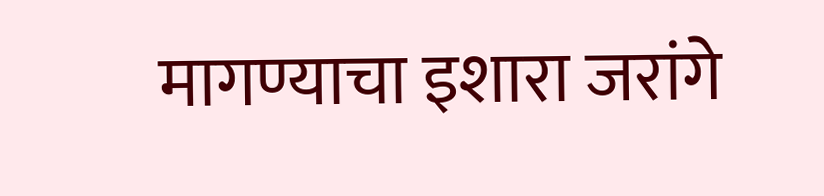मागण्याचा इशारा जरांगे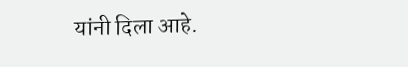यांनी दिला आहे.